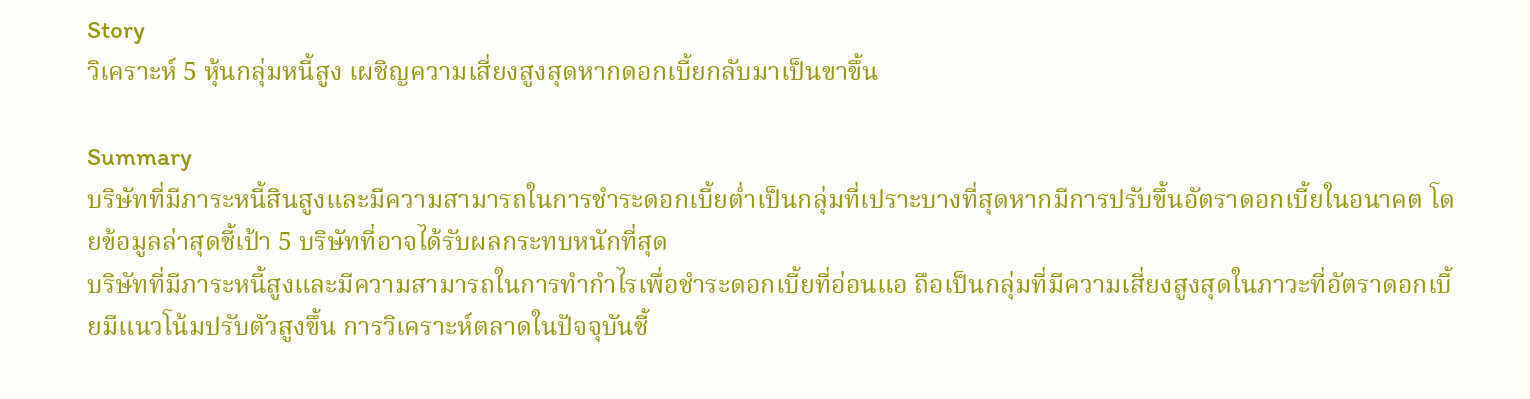Story
วิเคราะห์ 5 หุ้นกลุ่มหนี้สูง เผชิญความเสี่ยงสูงสุดหากดอกเบี้ยกลับมาเป็นขาขึ้น

Summary
บริษัทที่มีภาระหนี้สินสูงและมีความสามารถในการชำระดอกเบี้ยต่ำเป็นกลุ่มที่เปราะบางที่สุดหากมีการปรับขึ้นอัตราดอกเบี้ยในอนาคต โดยข้อมูลล่าสุดชี้เป้า 5 บริษัทที่อาจได้รับผลกระทบหนักที่สุด
บริษัทที่มีภาระหนี้สูงและมีความสามารถในการทำกำไรเพื่อชำระดอกเบี้ยที่อ่อนแอ ถือเป็นกลุ่มที่มีความเสี่ยงสูงสุดในภาวะที่อัตราดอกเบี้ยมีแนวโน้มปรับตัวสูงขึ้น การวิเคราะห์ตลาดในปัจจุบันชี้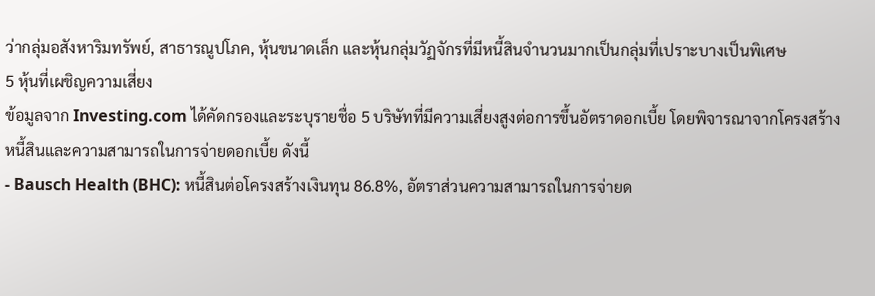ว่ากลุ่มอสังหาริมทรัพย์, สาธารณูปโภค, หุ้นขนาดเล็ก และหุ้นกลุ่มวัฏจักรที่มีหนี้สินจำนวนมากเป็นกลุ่มที่เปราะบางเป็นพิเศษ
5 หุ้นที่เผชิญความเสี่ยง
ข้อมูลจาก Investing.com ได้คัดกรองและระบุรายชื่อ 5 บริษัทที่มีความเสี่ยงสูงต่อการขึ้นอัตราดอกเบี้ย โดยพิจารณาจากโครงสร้างหนี้สินและความสามารถในการจ่ายดอกเบี้ย ดังนี้
- Bausch Health (BHC): หนี้สินต่อโครงสร้างเงินทุน 86.8%, อัตราส่วนความสามารถในการจ่ายด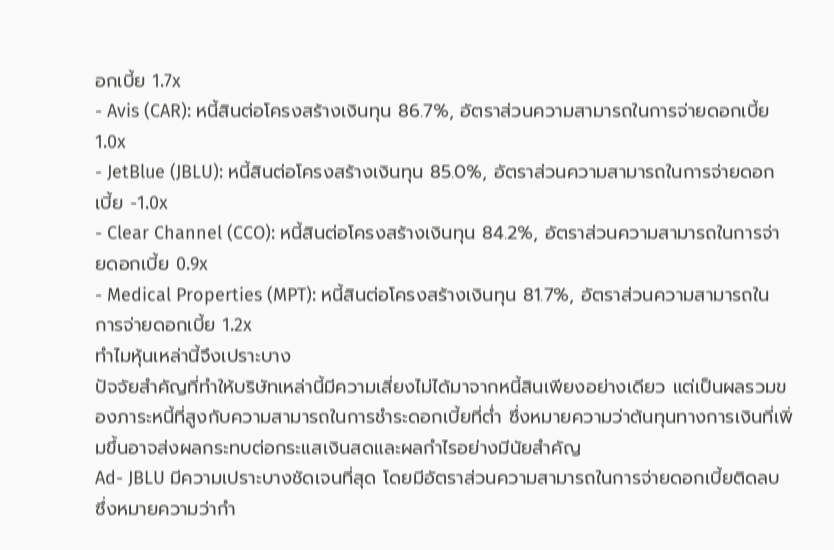อกเบี้ย 1.7x
- Avis (CAR): หนี้สินต่อโครงสร้างเงินทุน 86.7%, อัตราส่วนความสามารถในการจ่ายดอกเบี้ย 1.0x
- JetBlue (JBLU): หนี้สินต่อโครงสร้างเงินทุน 85.0%, อัตราส่วนความสามารถในการจ่ายดอกเบี้ย -1.0x
- Clear Channel (CCO): หนี้สินต่อโครงสร้างเงินทุน 84.2%, อัตราส่วนความสามารถในการจ่ายดอกเบี้ย 0.9x
- Medical Properties (MPT): หนี้สินต่อโครงสร้างเงินทุน 81.7%, อัตราส่วนความสามารถในการจ่ายดอกเบี้ย 1.2x
ทำไมหุ้นเหล่านี้จึงเปราะบาง
ปัจจัยสำคัญที่ทำให้บริษัทเหล่านี้มีความเสี่ยงไม่ได้มาจากหนี้สินเพียงอย่างเดียว แต่เป็นผลรวมของภาระหนี้ที่สูงกับความสามารถในการชำระดอกเบี้ยที่ต่ำ ซึ่งหมายความว่าต้นทุนทางการเงินที่เพิ่มขึ้นอาจส่งผลกระทบต่อกระแสเงินสดและผลกำไรอย่างมีนัยสำคัญ
Ad- JBLU มีความเปราะบางชัดเจนที่สุด โดยมีอัตราส่วนความสามารถในการจ่ายดอกเบี้ยติดลบ ซึ่งหมายความว่ากำ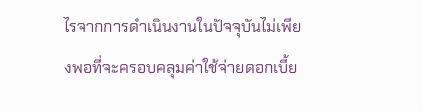ไรจากการดำเนินงานในปัจจุบันไม่เพียงพอที่จะครอบคลุมค่าใช้จ่ายดอกเบี้ย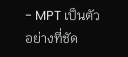- MPT เป็นตัวอย่างที่ชัด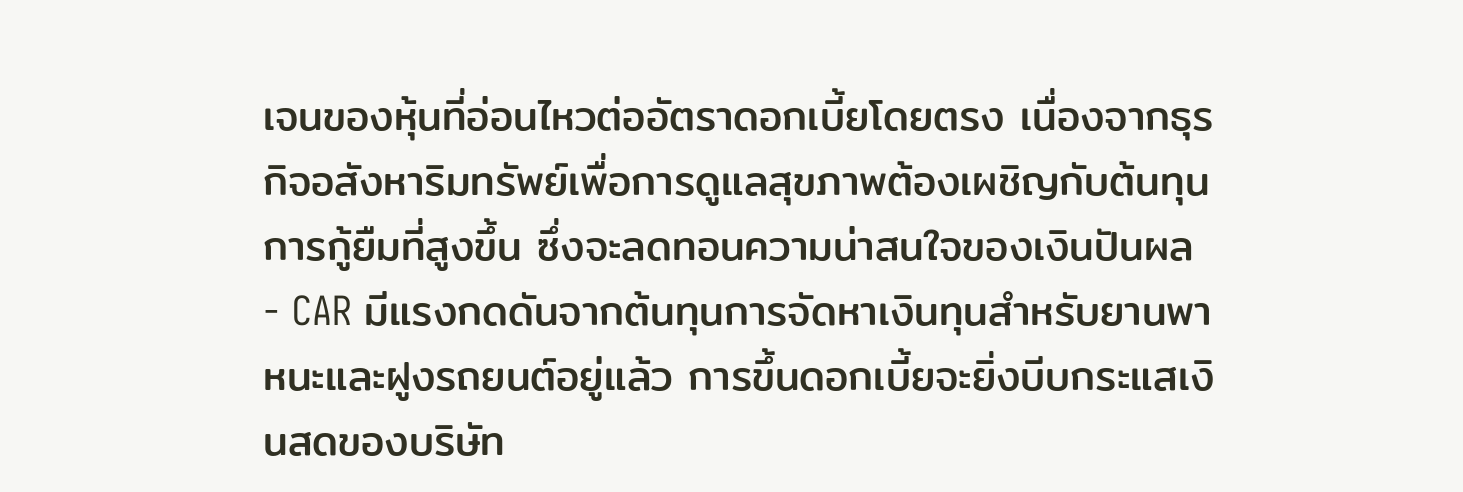เจนของหุ้นที่อ่อนไหวต่ออัตราดอกเบี้ยโดยตรง เนื่องจากธุรกิจอสังหาริมทรัพย์เพื่อการดูแลสุขภาพต้องเผชิญกับต้นทุนการกู้ยืมที่สูงขึ้น ซึ่งจะลดทอนความน่าสนใจของเงินปันผล
- CAR มีแรงกดดันจากต้นทุนการจัดหาเงินทุนสำหรับยานพาหนะและฝูงรถยนต์อยู่แล้ว การขึ้นดอกเบี้ยจะยิ่งบีบกระแสเงินสดของบริษัท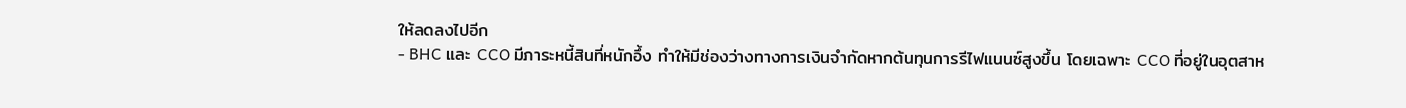ให้ลดลงไปอีก
- BHC และ CCO มีภาระหนี้สินที่หนักอึ้ง ทำให้มีช่องว่างทางการเงินจำกัดหากต้นทุนการรีไฟแนนซ์สูงขึ้น โดยเฉพาะ CCO ที่อยู่ในอุตสาห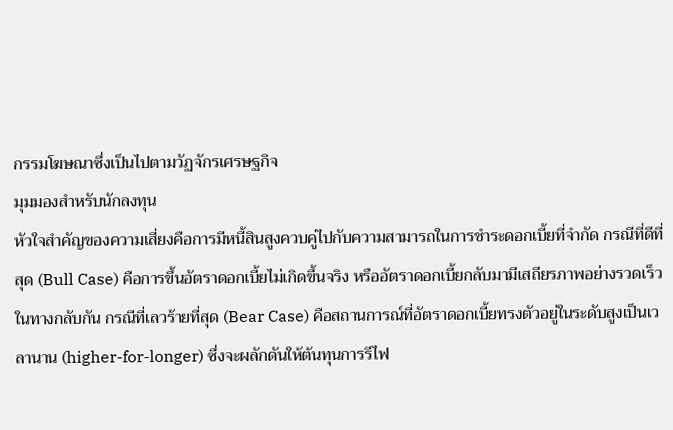กรรมโฆษณาซึ่งเป็นไปตามวัฏจักรเศรษฐกิจ
มุมมองสำหรับนักลงทุน
หัวใจสำคัญของความเสี่ยงคือการมีหนี้สินสูงควบคู่ไปกับความสามารถในการชำระดอกเบี้ยที่จำกัด กรณีที่ดีที่สุด (Bull Case) คือการขึ้นอัตราดอกเบี้ยไม่เกิดขึ้นจริง หรืออัตราดอกเบี้ยกลับมามีเสถียรภาพอย่างรวดเร็ว
ในทางกลับกัน กรณีที่เลวร้ายที่สุด (Bear Case) คือสถานการณ์ที่อัตราดอกเบี้ยทรงตัวอยู่ในระดับสูงเป็นเวลานาน (higher-for-longer) ซึ่งจะผลักดันให้ต้นทุนการรีไฟ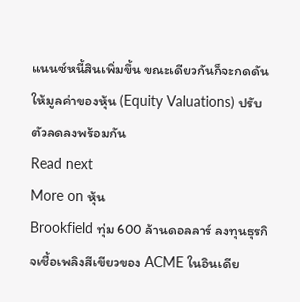แนนซ์หนี้สินเพิ่มขึ้น ขณะเดียวกันก็จะกดดันให้มูลค่าของหุ้น (Equity Valuations) ปรับตัวลดลงพร้อมกัน
Read next
More on หุ้น
Brookfield ทุ่ม 600 ล้านดอลลาร์ ลงทุนธุรกิจเชื้อเพลิงสีเขียวของ ACME ในอินเดีย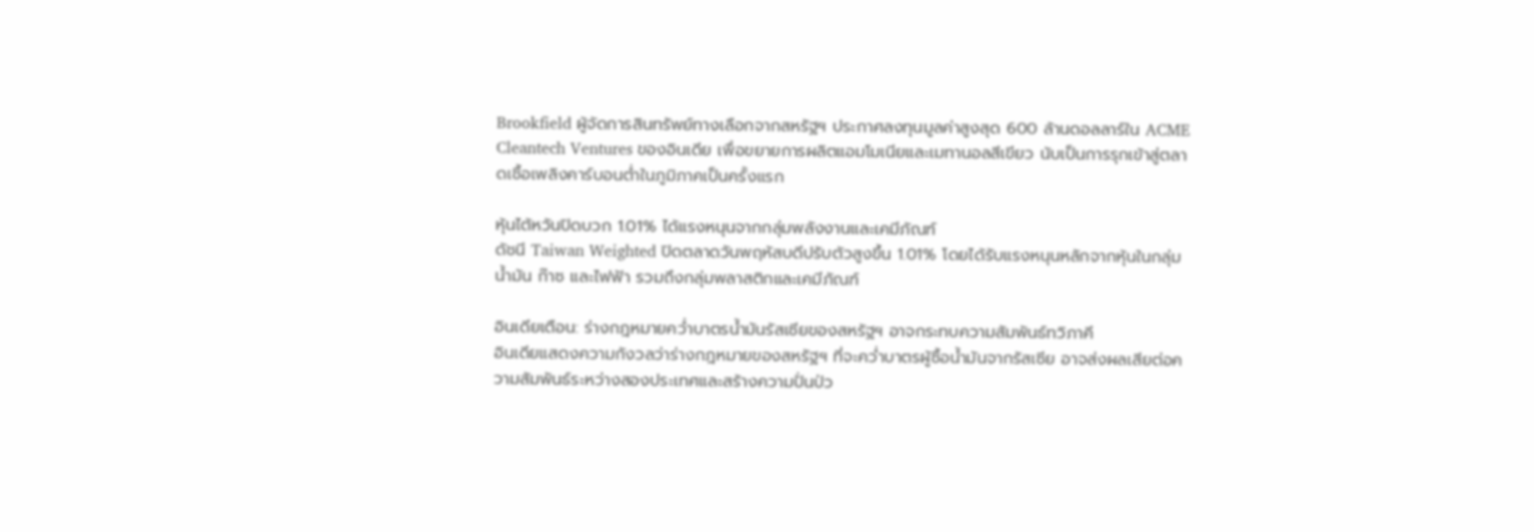Brookfield ผู้จัดการสินทรัพย์ทางเลือกจากสหรัฐฯ ประกาศลงทุนมูลค่าสูงสุด 600 ล้านดอลลาร์ใน ACME Cleantech Ventures ของอินเดีย เพื่อขยายการผลิตแอมโมเนียและเมทานอลสีเขียว นับเป็นการรุกเข้าสู่ตลาดเชื้อเพลิงคาร์บอนต่ำในภูมิภาคเป็นครั้งแรก

หุ้นไต้หวันปิดบวก 1.01% ได้แรงหนุนจากกลุ่มพลังงานและเคมีภัณฑ์
ดัชนี Taiwan Weighted ปิดตลาดวันพฤหัสบดีปรับตัวสูงขึ้น 1.01% โดยได้รับแรงหนุนหลักจากหุ้นในกลุ่มน้ำมัน ก๊าซ และไฟฟ้า รวมถึงกลุ่มพลาสติกและเคมีภัณฑ์

อินเดียเตือน: ร่างกฎหมายคว่ำบาตรน้ำมันรัสเซียของสหรัฐฯ อาจกระทบความสัมพันธ์ทวิภาคี
อินเดียแสดงความกังวลว่าร่างกฎหมายของสหรัฐฯ ที่จะคว่ำบาตรผู้ซื้อน้ำมันจากรัสเซีย อาจส่งผลเสียต่อความสัมพันธ์ระหว่างสองประเทศและสร้างความปั่นป่ว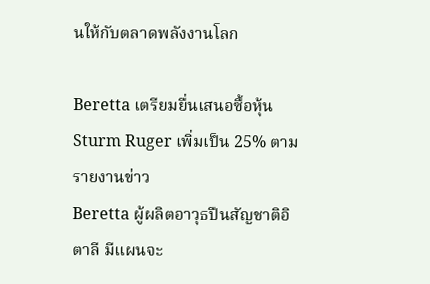นให้กับตลาดพลังงานโลก

Beretta เตรียมยื่นเสนอซื้อหุ้น Sturm Ruger เพิ่มเป็น 25% ตามรายงานข่าว
Beretta ผู้ผลิตอาวุธปืนสัญชาติอิตาลี มีแผนจะ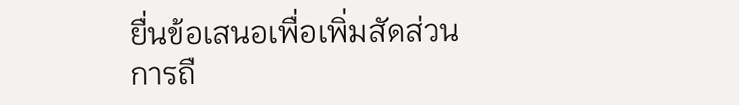ยื่นข้อเสนอเพื่อเพิ่มสัดส่วนการถื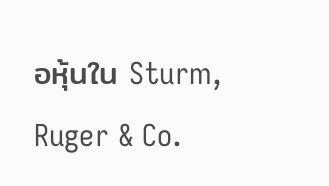อหุ้นใน Sturm, Ruger & Co.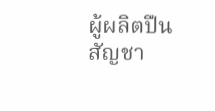ผู้ผลิตปืนสัญชา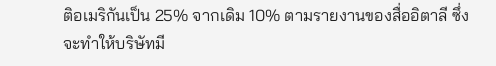ติอเมริกันเป็น 25% จากเดิม 10% ตามรายงานของสื่ออิตาลี ซึ่งจะทำให้บริษัทมี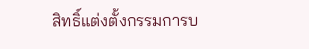สิทธิ์แต่งตั้งกรรมการบ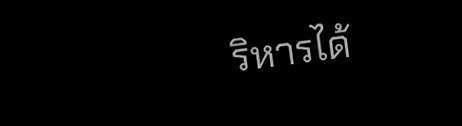ริหารได้